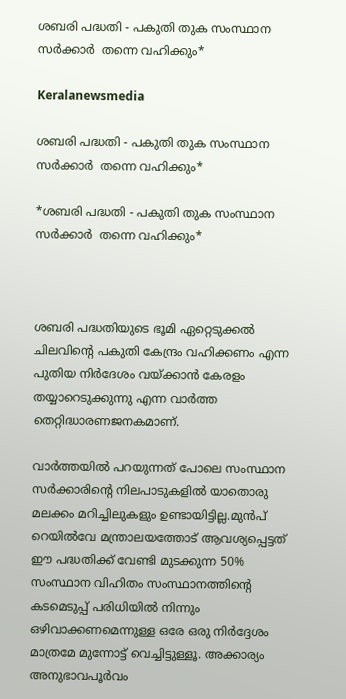ശബരി പദ്ധതി - പകുതി തുക സംസ്ഥാന സർക്കാർ  തന്നെ വഹിക്കും*

Keralanewsmedia

ശബരി പദ്ധതി - പകുതി തുക സംസ്ഥാന സർക്കാർ  തന്നെ വഹിക്കും*

*ശബരി പദ്ധതി - പകുതി തുക സംസ്ഥാന സർക്കാർ  തന്നെ വഹിക്കും*



ശബരി പദ്ധതിയുടെ ഭൂമി ഏറ്റെടുക്കൽ ചിലവിന്റെ പകുതി കേന്ദ്രം വഹിക്കണം എന്ന പുതിയ നിർദേശം വയ്ക്കാന്‍ കേരളം തയ്യാറെടുക്കുന്നു എന്ന വാർത്ത തെറ്റിദ്ധാരണജനകമാണ്.

വാർത്തയിൽ പറയുന്നത് പോലെ സംസ്ഥാന സർക്കാരിന്റെ നിലപാടുകളിൽ യാതൊരു മലക്കം മറിച്ചിലുകളും ഉണ്ടായിട്ടില്ല.മുൻപ് റെയിൽവേ മന്ത്രാലയത്തോട് ആവശ്യപ്പെട്ടത് ഈ പദ്ധതിക്ക് വേണ്ടി മുടക്കുന്ന 50% സംസ്ഥാന വിഹിതം സംസ്ഥാനത്തിന്റെ കടമെടുപ്പ് പരിധിയിൽ നിന്നും ഒഴിവാക്കണമെന്നുള്ള ഒരേ ഒരു നിർദ്ദേശം മാത്രമേ മുന്നോട്ട് വെച്ചിട്ടുള്ളൂ. അക്കാര്യം അനുഭാവപൂർവം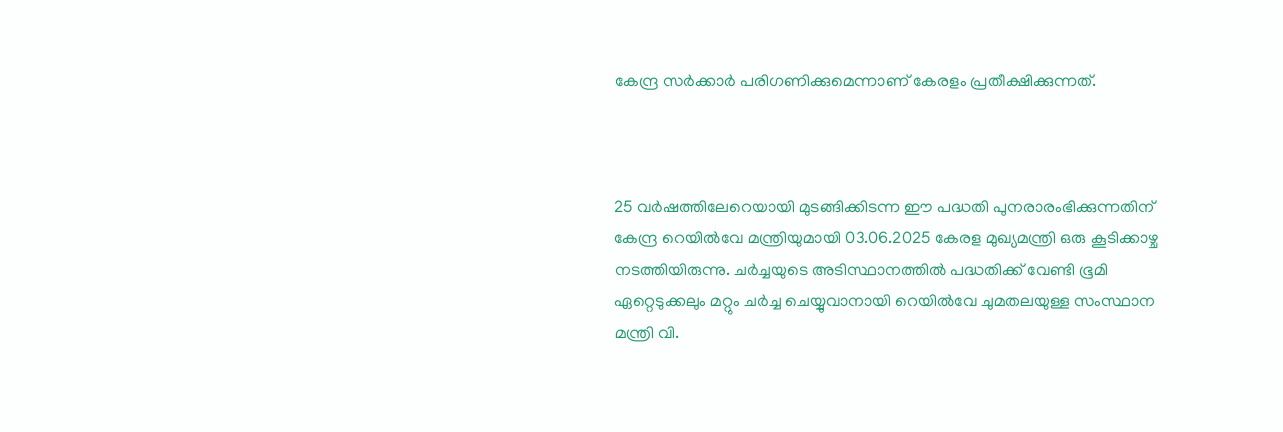കേന്ദ്ര സർക്കാർ പരിഗണിക്കുമെന്നാണ് കേരളം പ്രതീക്ഷിക്കുന്നത്.



25 വർഷത്തിലേറെയായി മുടങ്ങിക്കിടന്ന ഈ പദ്ധതി പുനരാരംഭിക്കുന്നതിന് കേന്ദ്ര റെയിൽവേ മന്ത്രിയുമായി 03.06.2025 കേരള മുഖ്യമന്ത്രി ഒരു കൂടിക്കാഴ്ച നടത്തിയിരുന്നു. ചർച്ചയുടെ അടിസ്ഥാനത്തിൽ പദ്ധതിക്ക് വേണ്ടി ഭൂമി ഏറ്റെടുക്കലും മറ്റും ചർച്ച ചെയ്യുവാനായി റെയിൽവേ ചുമതലയുള്ള സംസ്ഥാന മന്ത്രി വി.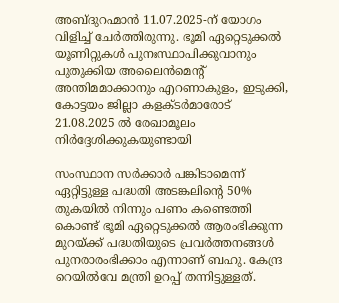അബ്ദുറഹ്മാൻ 11.07.2025-ന് യോഗം വിളിച്ച് ചേർത്തിരുന്നു. ഭൂമി ഏറ്റെടുക്കൽ യൂണിറ്റുകൾ പുനഃസ്ഥാപിക്കുവാനും പുതുക്കിയ അലൈൻമെന്റ് അന്തിമമാക്കാനും എറണാകുളം, ഇടുക്കി, കോട്ടയം ജില്ലാ കളക്ടർമാരോട് 21.08.2025 ൽ രേഖാമൂലം നിർദ്ദേശിക്കുകയുണ്ടായി

സംസ്ഥാന സർക്കാർ പങ്കിടാമെന്ന് ഏറ്റിട്ടുള്ള പദ്ധതി അടങ്കലിന്റെ 50% തുകയിൽ നിന്നും പണം കണ്ടെത്തി കൊണ്ട് ഭൂമി ഏറ്റെടുക്കൽ ആരംഭിക്കുന്ന മുറയ്ക്ക് പദ്ധതിയുടെ പ്രവർത്തനങ്ങൾ പുനരാരംഭിക്കാം എന്നാണ് ബഹു. കേന്ദ്ര റെയിൽവേ മന്ത്രി ഉറപ്പ് തന്നിട്ടുള്ളത്.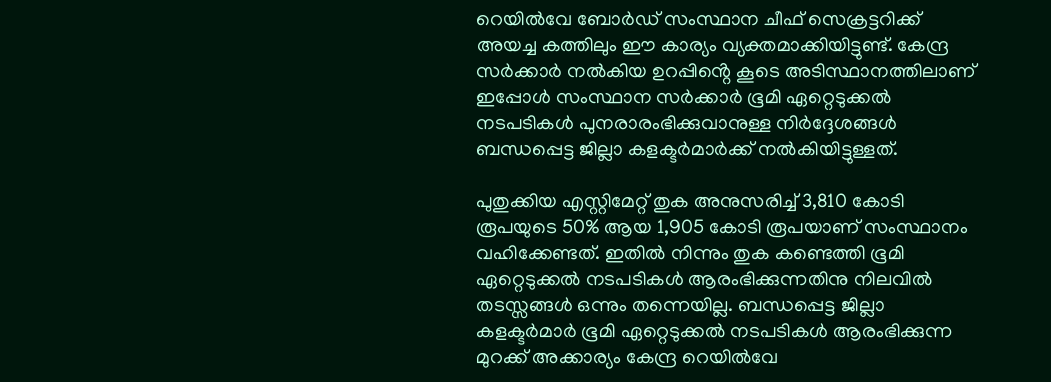റെയിൽവേ ബോർഡ് സംസ്ഥാന ചീഫ് സെക്രട്ടറിക്ക് അയച്ച കത്തിലും ഈ കാര്യം വ്യക്തമാക്കിയിട്ടുണ്ട്. കേന്ദ്ര സർക്കാർ നൽകിയ ഉറപ്പിൻ്റെ കൂടെ അടിസ്ഥാനത്തിലാണ് ഇപ്പോൾ സംസ്ഥാന സർക്കാർ ഭൂമി ഏറ്റെടുക്കൽ നടപടികൾ പുനരാരംഭിക്കുവാനുള്ള നിർദ്ദേശങ്ങൾ ബന്ധപ്പെട്ട ജില്ലാ കളക്ടർമാർക്ക് നൽകിയിട്ടുള്ളത്.

പുതുക്കിയ എസ്റ്റിമേറ്റ് തുക അനുസരിച്ച് 3,810 കോടി രൂപയുടെ 50% ആയ 1,905 കോടി രൂപയാണ് സംസ്ഥാനം വഹിക്കേണ്ടത്. ഇതിൽ നിന്നും തുക കണ്ടെത്തി ഭൂമി ഏറ്റെടുക്കൽ നടപടികൾ ആരംഭിക്കുന്നതിനു നിലവിൽ തടസ്സങ്ങൾ ഒന്നും തന്നെയില്ല. ബന്ധപ്പെട്ട ജില്ലാ കളക്ടർമാർ ഭൂമി ഏറ്റെടുക്കൽ നടപടികൾ ആരംഭിക്കുന്ന മുറക്ക് അക്കാര്യം കേന്ദ്ര റെയിൽവേ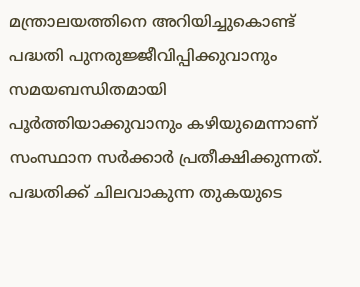മന്ത്രാലയത്തിനെ അറിയിച്ചുകൊണ്ട് പദ്ധതി പുനരുജ്ജീവിപ്പിക്കുവാനും സമയബന്ധിതമായി പൂർത്തിയാക്കുവാനും കഴിയുമെന്നാണ് സംസ്ഥാന സർക്കാർ പ്രതീക്ഷിക്കുന്നത്. പദ്ധതിക്ക് ചിലവാകുന്ന തുകയുടെ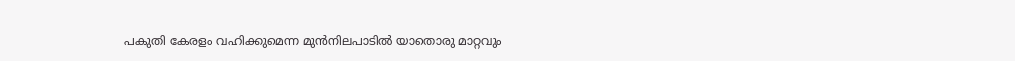പകുതി കേരളം വഹിക്കുമെന്ന മുൻനിലപാടിൽ യാതൊരു മാറ്റവും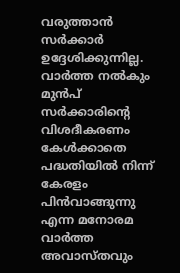വരുത്താൻ സർക്കാർ ഉദ്ദേശിക്കുന്നില്ല. വാർത്ത നൽകും മുൻപ് സർക്കാരിൻ്റെ വിശദീകരണം കേൾക്കാതെ പദ്ധതിയിൽ നിന്ന് കേരളം പിൻവാങ്ങുന്നു എന്ന മനോരമ വാർത്ത അവാസ്തവും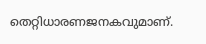തെറ്റിധാരണജനകവുമാണ്.